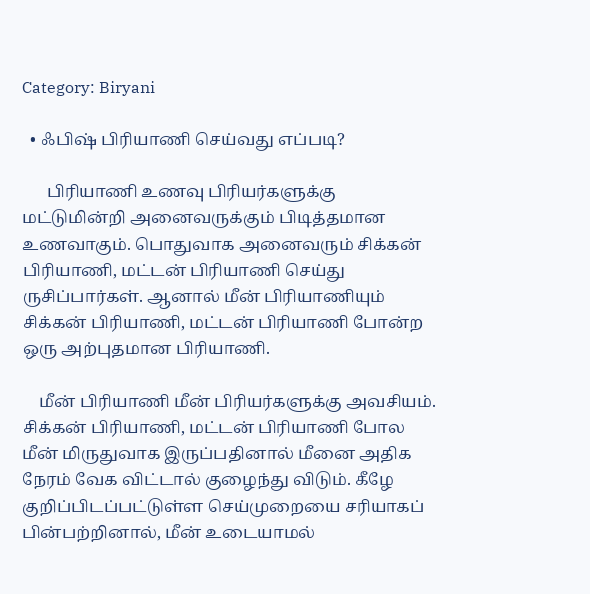Category: Biryani

  • ஃபிஷ் பிரியாணி செய்வது எப்படி?

      பிரியாணி உணவு பிரியர்களுக்கு மட்டுமின்றி அனைவருக்கும் பிடித்தமான உணவாகும். பொதுவாக அனைவரும் சிக்கன் பிரியாணி, மட்டன் பிரியாணி செய்து ருசிப்பார்கள். ஆனால் மீன் பிரியாணியும் சிக்கன் பிரியாணி, மட்டன் பிரியாணி போன்ற ஒரு அற்புதமான பிரியாணி.

    மீன் பிரியாணி மீன் பிரியர்களுக்கு அவசியம். சிக்கன் பிரியாணி, மட்டன் பிரியாணி போல மீன் மிருதுவாக இருப்பதினால் மீனை அதிக நேரம் வேக விட்டால் குழைந்து விடும். கீழே குறிப்பிடப்பட்டுள்ள செய்முறையை சரியாகப் பின்பற்றினால், மீன் உடையாமல்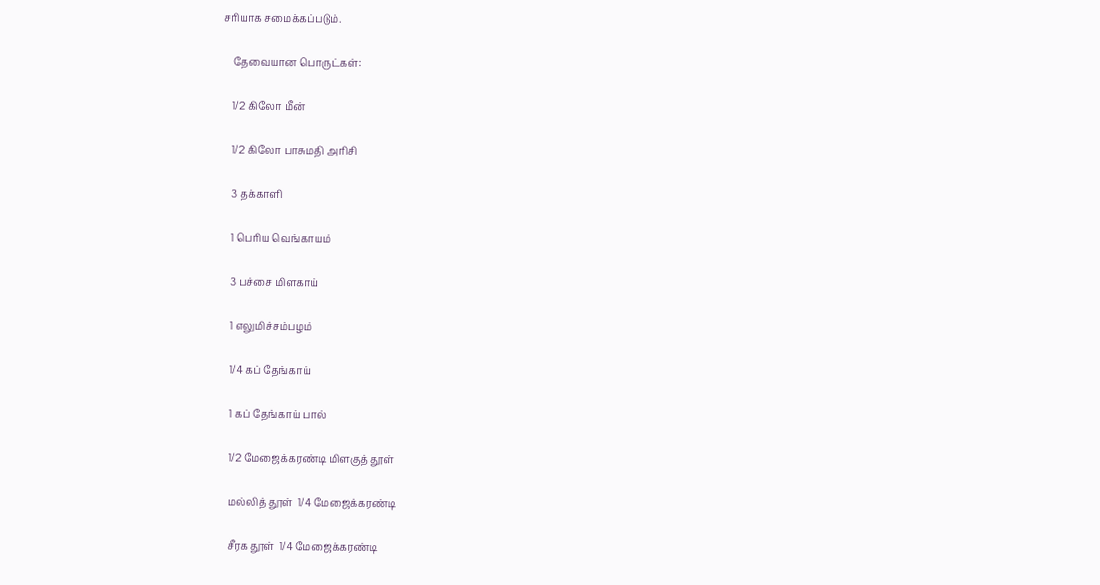சரியாக சமைக்கப்படும்.

    தேவையான பொருட்கள்:

    1/2 கிலோ மீன்

    1/2 கிலோ பாசுமதி அரிசி

    3 தக்காளி

    1 பெரிய வெங்காயம்

    3 பச்சை மிளகாய்

    1 எலுமிச்சம்பழம்

    1/4 கப் தேங்காய்

    1 கப் தேங்காய் பால்

    1/2 மேஜைக்கரண்டி மிளகுத் தூள்

    மல்லித் தூள்  1/4 மேஜைக்கரண்டி

    சீரக தூள்  1/4 மேஜைக்கரண்டி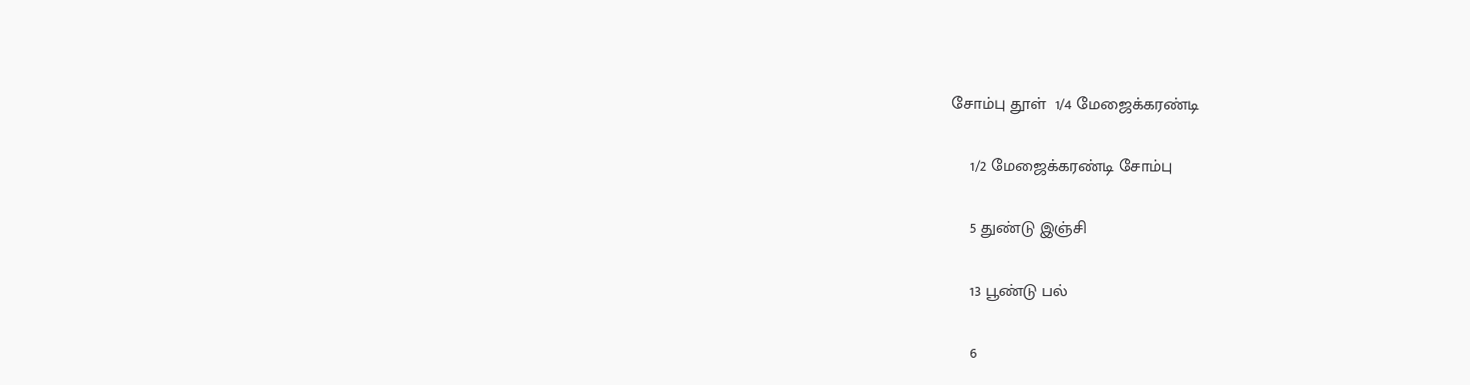சோம்பு தூள்  1/4 மேஜைக்கரண்டி

    1/2 மேஜைக்கரண்டி சோம்பு

    5 துண்டு இஞ்சி

    13 பூண்டு பல்

    6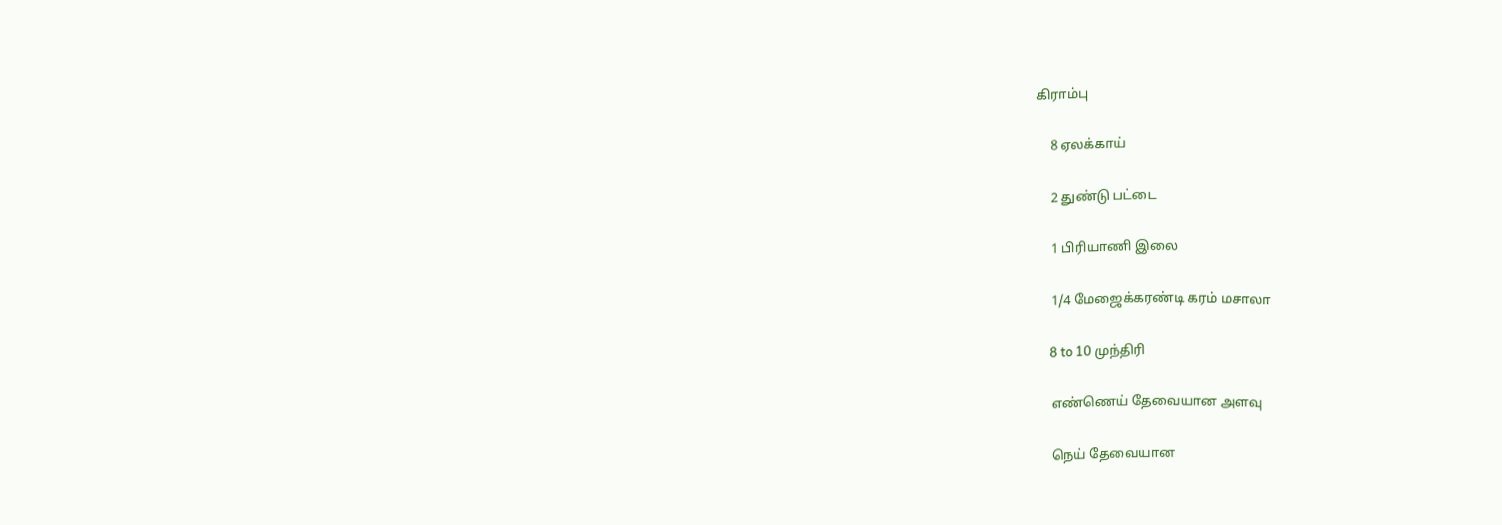கிராம்பு

    8 ஏலக்காய்

    2 துண்டு பட்டை

    1 பிரியாணி இலை

    1/4 மேஜைக்கரண்டி கரம் மசாலா

    8 to 10 முந்திரி

    எண்ணெய் தேவையான அளவு

    நெய் தேவையான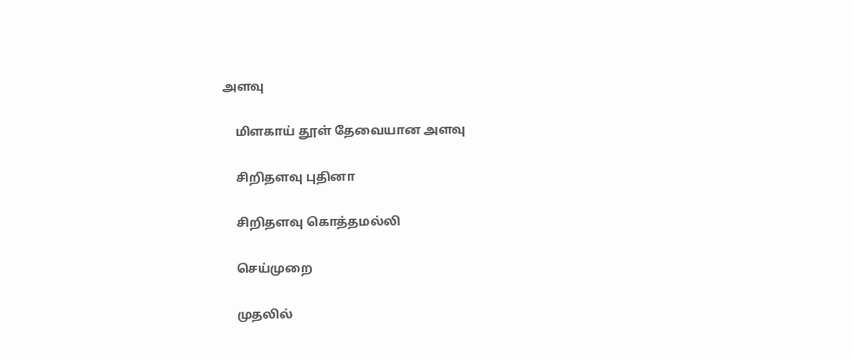அளவு

    மிளகாய் தூள் தேவையான அளவு

    சிறிதளவு புதினா

    சிறிதளவு கொத்தமல்லி

    செய்முறை

    முதலில்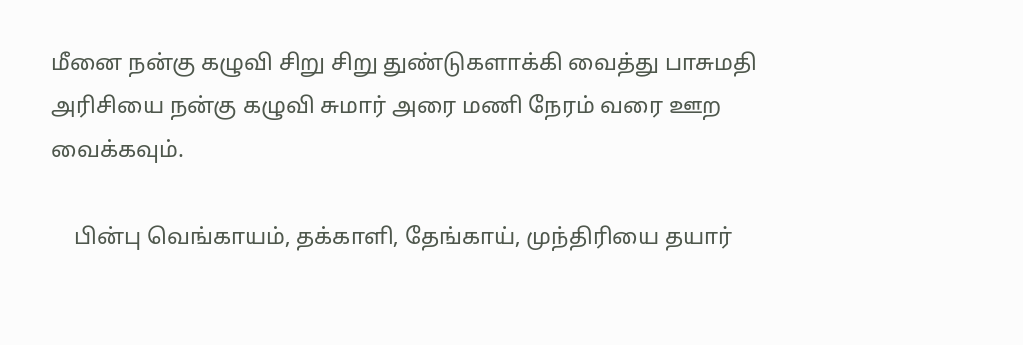மீனை நன்கு கழுவி சிறு சிறு துண்டுகளாக்கி வைத்து பாசுமதி அரிசியை நன்கு கழுவி சுமார் அரை மணி நேரம் வரை ஊற வைக்கவும்.

    பின்பு வெங்காயம், தக்காளி, தேங்காய், முந்திரியை தயார்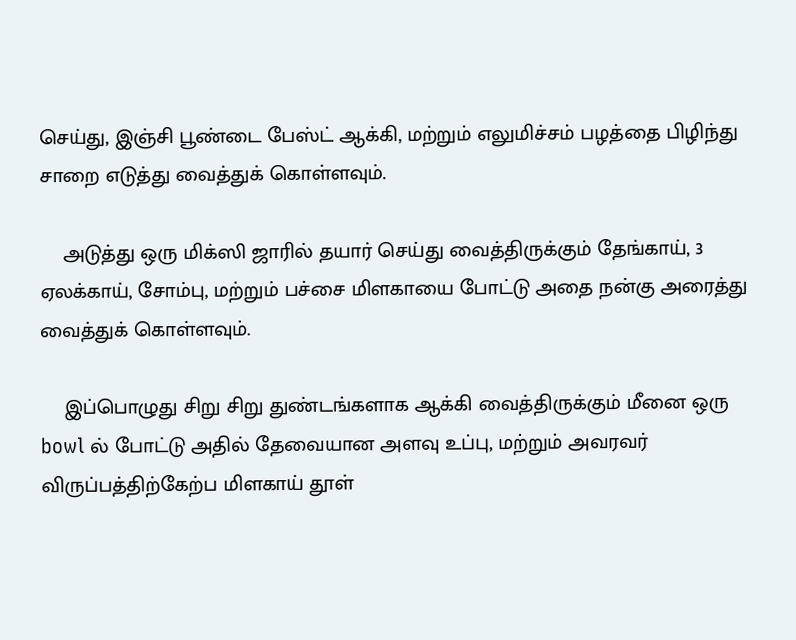செய்து, இஞ்சி பூண்டை பேஸ்ட் ஆக்கி, மற்றும் எலுமிச்சம் பழத்தை பிழிந்து சாறை எடுத்து வைத்துக் கொள்ளவும்.

    அடுத்து ஒரு மிக்ஸி ஜாரில் தயார் செய்து வைத்திருக்கும் தேங்காய், 3 ஏலக்காய், சோம்பு, மற்றும் பச்சை மிளகாயை போட்டு அதை நன்கு அரைத்து வைத்துக் கொள்ளவும்.

    இப்பொழுது சிறு சிறு துண்டங்களாக ஆக்கி வைத்திருக்கும் மீனை ஒரு bowl ல் போட்டு அதில் தேவையான அளவு உப்பு, மற்றும் அவரவர் விருப்பத்திற்கேற்ப மிளகாய் தூள்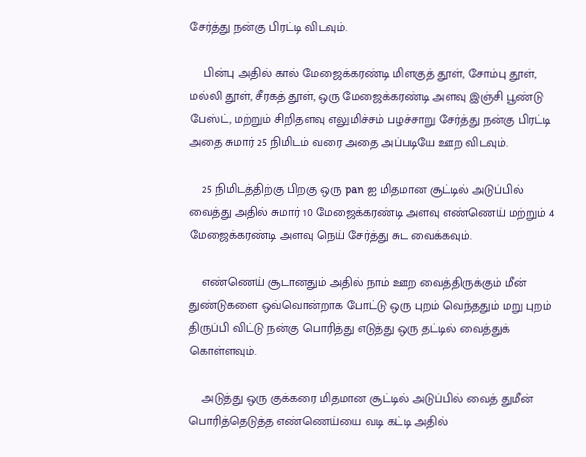சேர்த்து நன்கு பிரட்டி விடவும்.

    பின்பு அதில் கால் மேஜைக்கரண்டி மிளகுத் தூள், சோம்பு தூள், மல்லி தூள், சீரகத் தூள், ஒரு மேஜைக்கரண்டி அளவு இஞ்சி பூண்டு பேஸ்ட், மற்றும் சிறிதளவு எலுமிச்சம் பழச்சாறு சேர்த்து நன்கு பிரட்டி அதை சுமார் 25 நிமிடம் வரை அதை அப்படியே ஊற விடவும்.

    25 நிமிடத்திற்கு பிறகு ஒரு pan ஐ மிதமான சூட்டில் அடுப்பில் வைத்து அதில் சுமார் 10 மேஜைக்கரண்டி அளவு எண்ணெய் மற்றும் 4 மேஜைக்கரண்டி அளவு நெய் சேர்த்து சுட வைக்கவும்.

    எண்ணெய் சூடானதும் அதில் நாம் ஊற வைத்திருக்கும் மீன் துண்டுகளை ஒவ்வொன்றாக போட்டு ஒரு புறம் வெந்ததும் மறு புறம் திருப்பி விட்டு நன்கு பொரித்து எடுத்து ஒரு தட்டில் வைத்துக் கொள்ளவும்.

    அடுத்து ஒரு குக்கரை மிதமான சூட்டில் அடுப்பில் வைத் துமீன் பொரித்தெடுத்த எண்ணெய்யை வடி கட்டி அதில்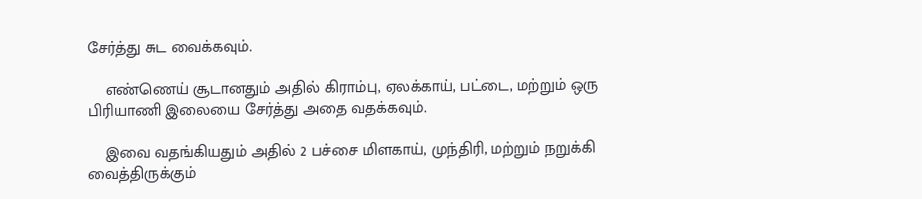சேர்த்து சுட வைக்கவும்.

    எண்ணெய் சூடானதும் அதில் கிராம்பு, ஏலக்காய், பட்டை, மற்றும் ஒரு பிரியாணி இலையை சேர்த்து அதை வதக்கவும்.

    இவை வதங்கியதும் அதில் 2 பச்சை மிளகாய், முந்திரி, மற்றும் நறுக்கி வைத்திருக்கும்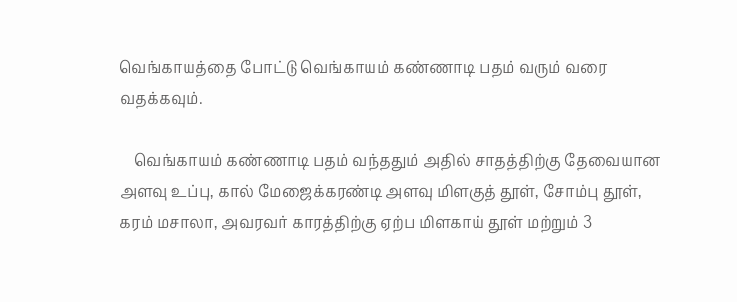வெங்காயத்தை போட்டு வெங்காயம் கண்ணாடி பதம் வரும் வரை வதக்கவும்.

    வெங்காயம் கண்ணாடி பதம் வந்ததும் அதில் சாதத்திற்கு தேவையான அளவு உப்பு, கால் மேஜைக்கரண்டி அளவு மிளகுத் தூள், சோம்பு தூள், கரம் மசாலா, அவரவர் காரத்திற்கு ஏற்ப மிளகாய் தூள் மற்றும் 3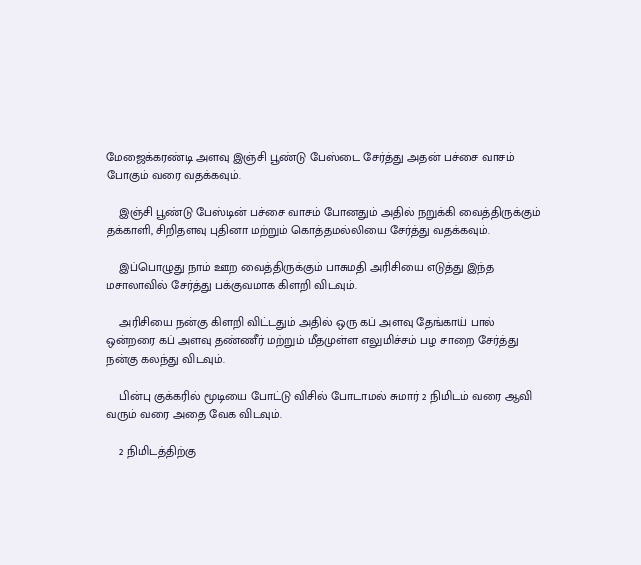மேஜைக்கரண்டி அளவு இஞ்சி பூண்டு பேஸ்டை சேர்த்து அதன் பச்சை வாசம் போகும் வரை வதக்கவும்.

    இஞ்சி பூண்டு பேஸ்டின் பச்சை வாசம் போனதும் அதில் நறுக்கி வைத்திருக்கும் தக்காளி, சிறிதளவு புதினா மற்றும் கொத்தமல்லியை சேர்த்து வதக்கவும்.

    இப்பொழுது நாம் ஊற வைத்திருக்கும் பாசுமதி அரிசியை எடுத்து இந்த மசாலாவில் சேர்த்து பக்குவமாக கிளறி விடவும்.

    அரிசியை நன்கு கிளறி விட்டதும் அதில் ஒரு கப் அளவு தேங்காய் பால் ஒன்றரை கப் அளவு தண்ணீர் மற்றும் மீதமுள்ள எலுமிச்சம் பழ சாறை சேர்த்து நன்கு கலந்து விடவும்.

    பின்பு குக்கரில் மூடியை போட்டு விசில் போடாமல் சுமார் 2 நிமிடம் வரை ஆவி வரும் வரை அதை வேக விடவும்.

    2 நிமிடத்திற்கு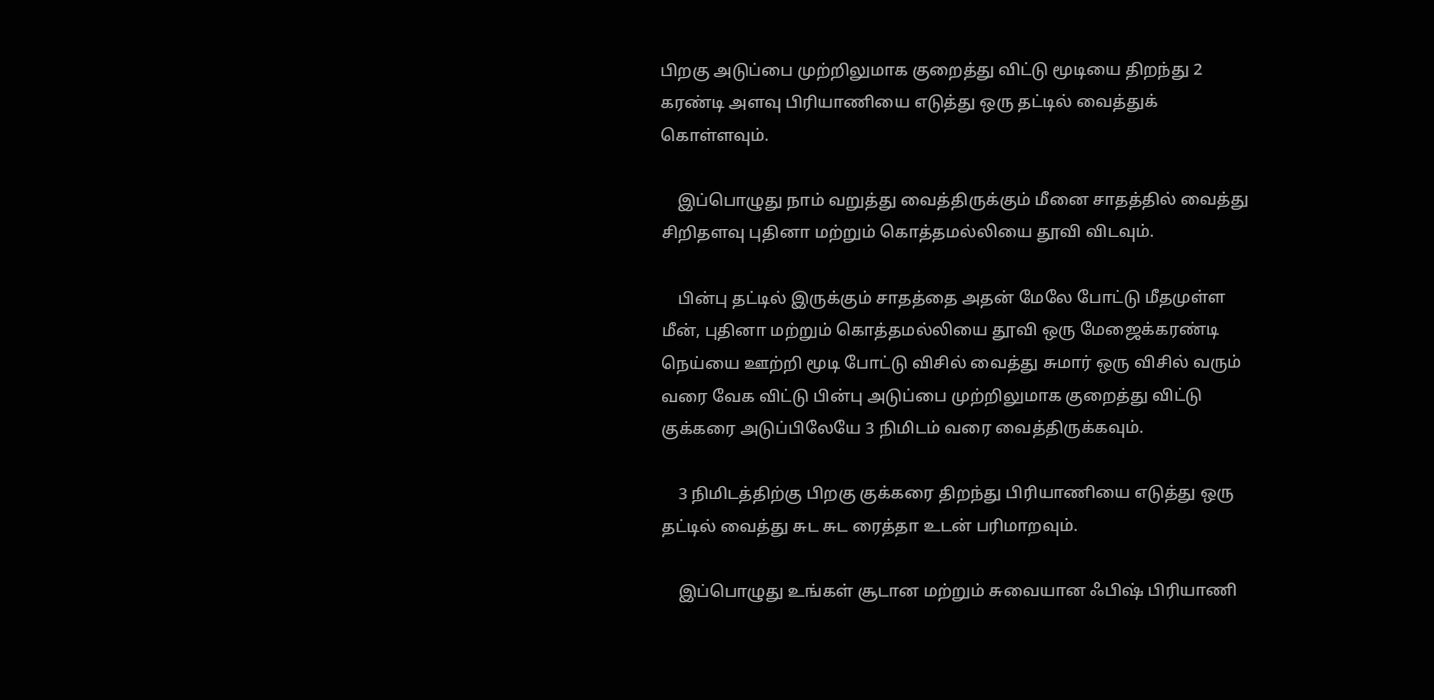பிறகு அடுப்பை முற்றிலுமாக குறைத்து விட்டு மூடியை திறந்து 2 கரண்டி அளவு பிரியாணியை எடுத்து ஒரு தட்டில் வைத்துக் கொள்ளவும்.

    இப்பொழுது நாம் வறுத்து வைத்திருக்கும் மீனை சாதத்தில் வைத்து சிறிதளவு புதினா மற்றும் கொத்தமல்லியை தூவி விடவும்.

    பின்பு தட்டில் இருக்கும் சாதத்தை அதன் மேலே போட்டு மீதமுள்ள மீன், புதினா மற்றும் கொத்தமல்லியை தூவி ஒரு மேஜைக்கரண்டி நெய்யை ஊற்றி மூடி போட்டு விசில் வைத்து சுமார் ஒரு விசில் வரும் வரை வேக விட்டு பின்பு அடுப்பை முற்றிலுமாக குறைத்து விட்டு குக்கரை அடுப்பிலேயே 3 நிமிடம் வரை வைத்திருக்கவும்.

    3 நிமிடத்திற்கு பிறகு குக்கரை திறந்து பிரியாணியை எடுத்து ஒரு தட்டில் வைத்து சுட சுட ரைத்தா உடன் பரிமாறவும்.

    இப்பொழுது உங்கள் சூடான மற்றும் சுவையான ஃபிஷ் பிரியாணி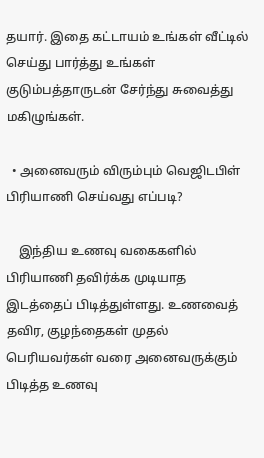தயார். இதை கட்டாயம் உங்கள் வீட்டில் செய்து பார்த்து உங்கள் குடும்பத்தாருடன் சேர்ந்து சுவைத்து மகிழுங்கள்.

  • அனைவரும் விரும்பும் வெஜிடபிள் பிரியாணி செய்வது எப்படி?

    இந்திய உணவு வகைகளில் பிரியாணி தவிர்க்க முடியாத இடத்தைப் பிடித்துள்ளது. உணவைத் தவிர, குழந்தைகள் முதல் பெரியவர்கள் வரை அனைவருக்கும் பிடித்த உணவு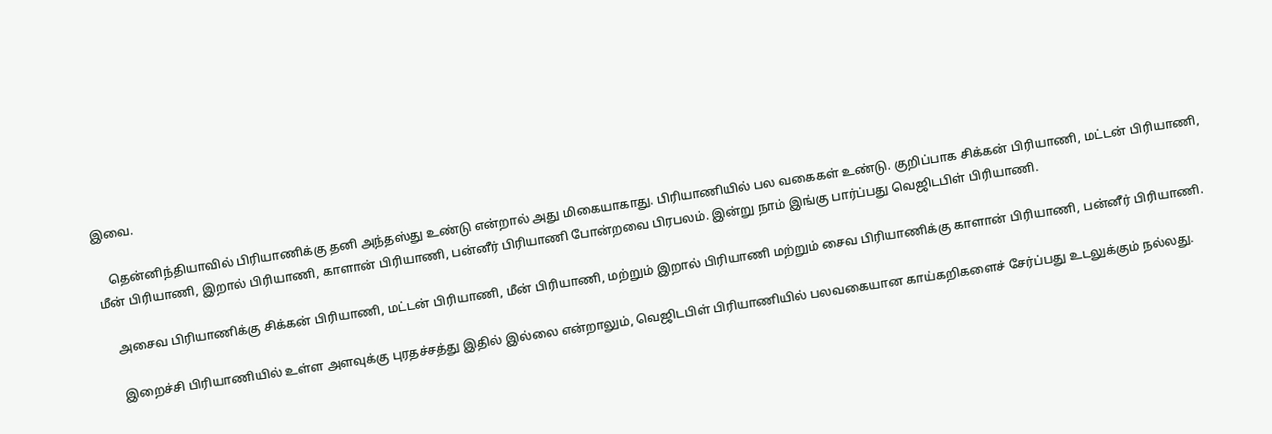இவை.

    தென்னிந்தியாவில் பிரியாணிக்கு தனி அந்தஸ்து உண்டு என்றால் அது மிகையாகாது. பிரியாணியில் பல வகைகள் உண்டு. குறிப்பாக சிக்கன் பிரியாணி, மட்டன் பிரியாணி, மீன் பிரியாணி, இறால் பிரியாணி, காளான் பிரியாணி, பன்னீர் பிரியாணி போன்றவை பிரபலம். இன்று நாம் இங்கு பார்ப்பது வெஜிடபிள் பிரியாணி.

    அசைவ பிரியாணிக்கு சிக்கன் பிரியாணி, மட்டன் பிரியாணி, மீன் பிரியாணி, மற்றும் இறால் பிரியாணி மற்றும் சைவ பிரியாணிக்கு காளான் பிரியாணி, பன்னீர் பிரியாணி.

    இறைச்சி பிரியாணியில் உள்ள அளவுக்கு புரதச்சத்து இதில் இல்லை என்றாலும், வெஜிடபிள் பிரியாணியில் பலவகையான காய்கறிகளைச் சேர்ப்பது உடலுக்கும் நல்லது.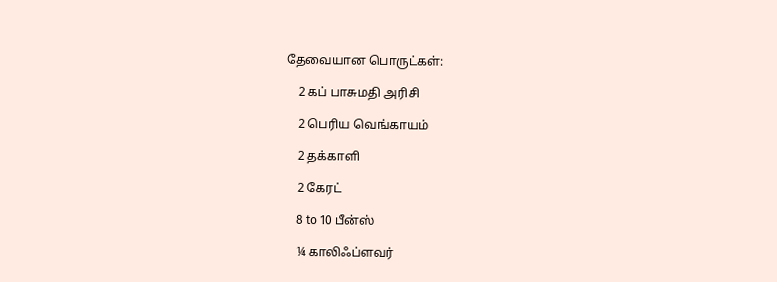தேவையான பொருட்கள்:

    2 கப் பாசுமதி அரிசி

    2 பெரிய வெங்காயம்

    2 தக்காளி

    2 கேரட்

    8 to 10 பீன்ஸ்

    ¼ காலிஃப்ளவர்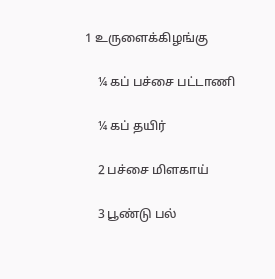1 உருளைக்கிழங்கு

    ¼ கப் பச்சை பட்டாணி

    ¼ கப் தயிர்

    2 பச்சை மிளகாய்

    3 பூண்டு பல்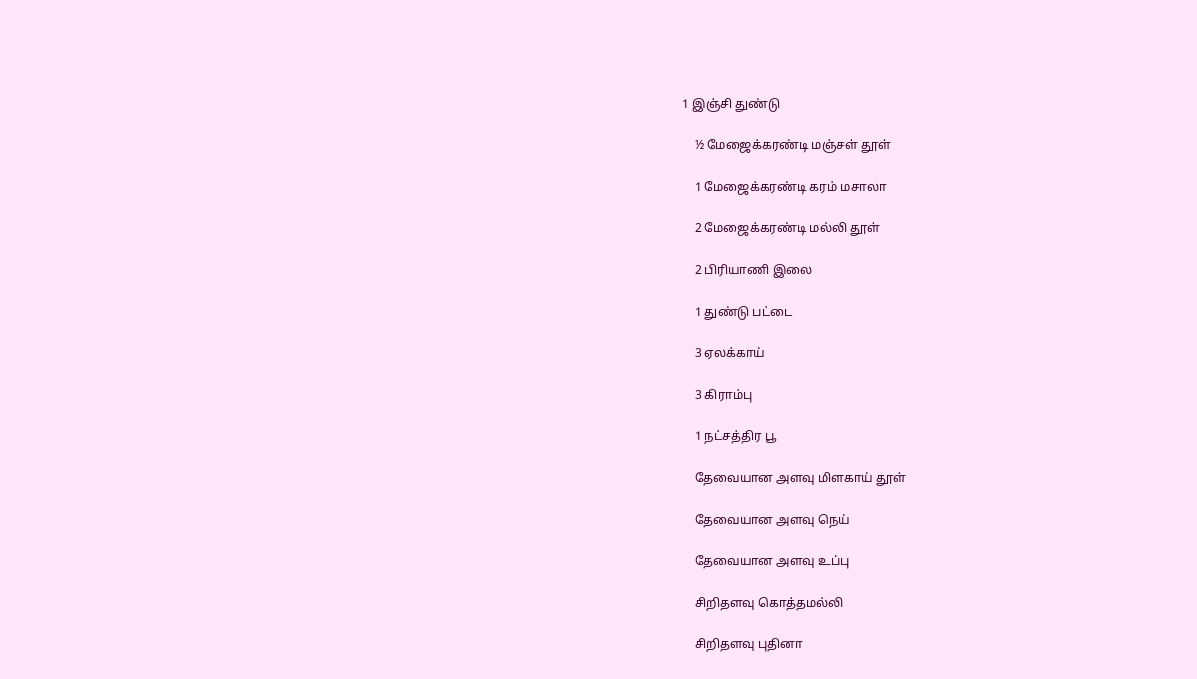1 இஞ்சி துண்டு

    ½ மேஜைக்கரண்டி மஞ்சள் தூள்

    1 மேஜைக்கரண்டி கரம் மசாலா

    2 மேஜைக்கரண்டி மல்லி தூள்

    2 பிரியாணி இலை

    1 துண்டு பட்டை

    3 ஏலக்காய்

    3 கிராம்பு

    1 நட்சத்திர பூ

    தேவையான அளவு மிளகாய் தூள்

    தேவையான அளவு நெய்

    தேவையான அளவு உப்பு

    சிறிதளவு கொத்தமல்லி

    சிறிதளவு புதினா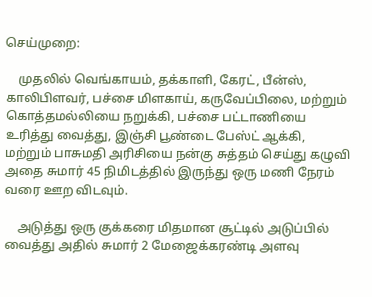செய்முறை:

    முதலில் வெங்காயம், தக்காளி, கேரட், பீன்ஸ், காலிபிளவர், பச்சை மிளகாய், கருவேப்பிலை, மற்றும் கொத்தமல்லியை நறுக்கி, பச்சை பட்டாணியை உரித்து வைத்து, இஞ்சி பூண்டை பேஸ்ட் ஆக்கி, மற்றும் பாசுமதி அரிசியை நன்கு சுத்தம் செய்து கழுவி அதை சுமார் 45 நிமிடத்தில் இருந்து ஒரு மணி நேரம் வரை ஊற விடவும்.

    அடுத்து ஒரு குக்கரை மிதமான சூட்டில் அடுப்பில் வைத்து அதில் சுமார் 2 மேஜைக்கரண்டி அளவு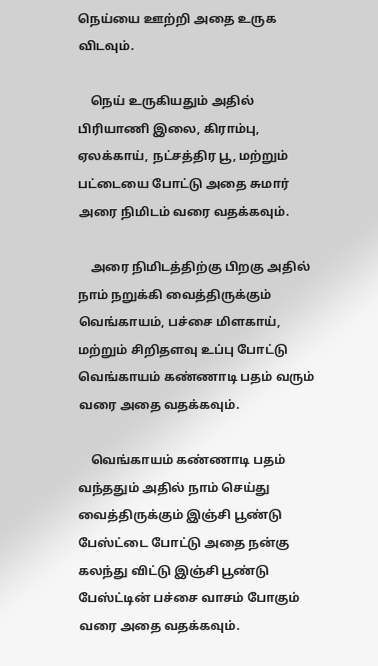நெய்யை ஊற்றி அதை உருக விடவும்.

    நெய் உருகியதும் அதில் பிரியாணி இலை, கிராம்பு, ஏலக்காய், நட்சத்திர பூ, மற்றும் பட்டையை போட்டு அதை சுமார் அரை நிமிடம் வரை வதக்கவும்.

    அரை நிமிடத்திற்கு பிறகு அதில் நாம் நறுக்கி வைத்திருக்கும் வெங்காயம், பச்சை மிளகாய், மற்றும் சிறிதளவு உப்பு போட்டு வெங்காயம் கண்ணாடி பதம் வரும் வரை அதை வதக்கவும்.

    வெங்காயம் கண்ணாடி பதம் வந்ததும் அதில் நாம் செய்து வைத்திருக்கும் இஞ்சி பூண்டு பேஸ்ட்டை போட்டு அதை நன்கு கலந்து விட்டு இஞ்சி பூண்டு பேஸ்ட்டின் பச்சை வாசம் போகும் வரை அதை வதக்கவும்.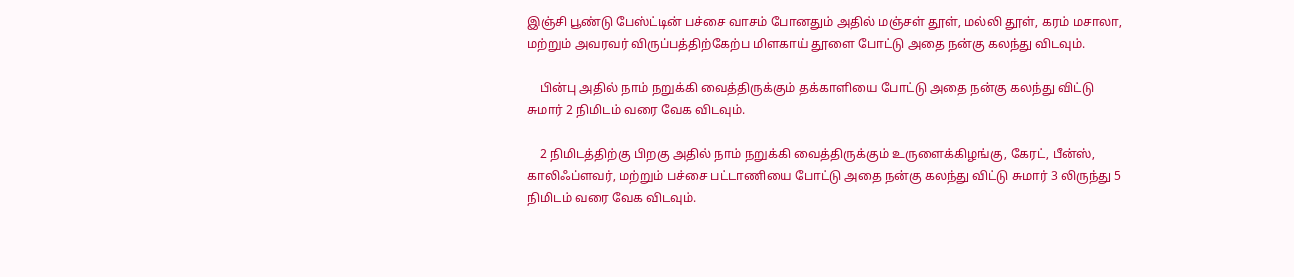இஞ்சி பூண்டு பேஸ்ட்டின் பச்சை வாசம் போனதும் அதில் மஞ்சள் தூள், மல்லி தூள், கரம் மசாலா, மற்றும் அவரவர் விருப்பத்திற்கேற்ப மிளகாய் தூளை போட்டு அதை நன்கு கலந்து விடவும்.

    பின்பு அதில் நாம் நறுக்கி வைத்திருக்கும் தக்காளியை போட்டு அதை நன்கு கலந்து விட்டு சுமார் 2 நிமிடம் வரை வேக விடவும்.

    2 நிமிடத்திற்கு பிறகு அதில் நாம் நறுக்கி வைத்திருக்கும் உருளைக்கிழங்கு, கேரட், பீன்ஸ், காலிஃப்ளவர், மற்றும் பச்சை பட்டாணியை போட்டு அதை நன்கு கலந்து விட்டு சுமார் 3 லிருந்து 5 நிமிடம் வரை வேக விடவும்.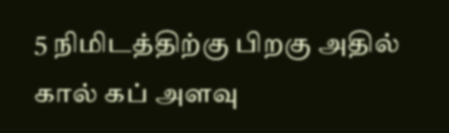5 நிமிடத்திற்கு பிறகு அதில் கால் கப் அளவு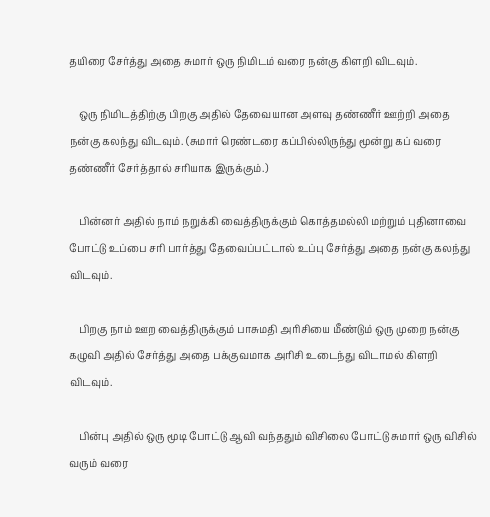தயிரை சேர்த்து அதை சுமார் ஒரு நிமிடம் வரை நன்கு கிளறி விடவும்.

    ஒரு நிமிடத்திற்கு பிறகு அதில் தேவையான அளவு தண்ணீர் ஊற்றி அதை நன்கு கலந்து விடவும். (சுமார் ரெண்டரை கப்பில்லிருந்து மூன்று கப் வரை தண்ணீர் சேர்த்தால் சரியாக இருக்கும்.)

    பின்னர் அதில் நாம் நறுக்கி வைத்திருக்கும் கொத்தமல்லி மற்றும் புதினாவை போட்டு உப்பை சரி பார்த்து தேவைப்பட்டால் உப்பு சேர்த்து அதை நன்கு கலந்து விடவும்.

    பிறகு நாம் ஊற வைத்திருக்கும் பாசுமதி அரிசியை மீண்டும் ஒரு முறை நன்கு கழுவி அதில் சேர்த்து அதை பக்குவமாக அரிசி உடைந்து விடாமல் கிளறி விடவும்.

    பின்பு அதில் ஒரு மூடி போட்டு ஆவி வந்ததும் விசிலை போட்டு சுமார் ஒரு விசில் வரும் வரை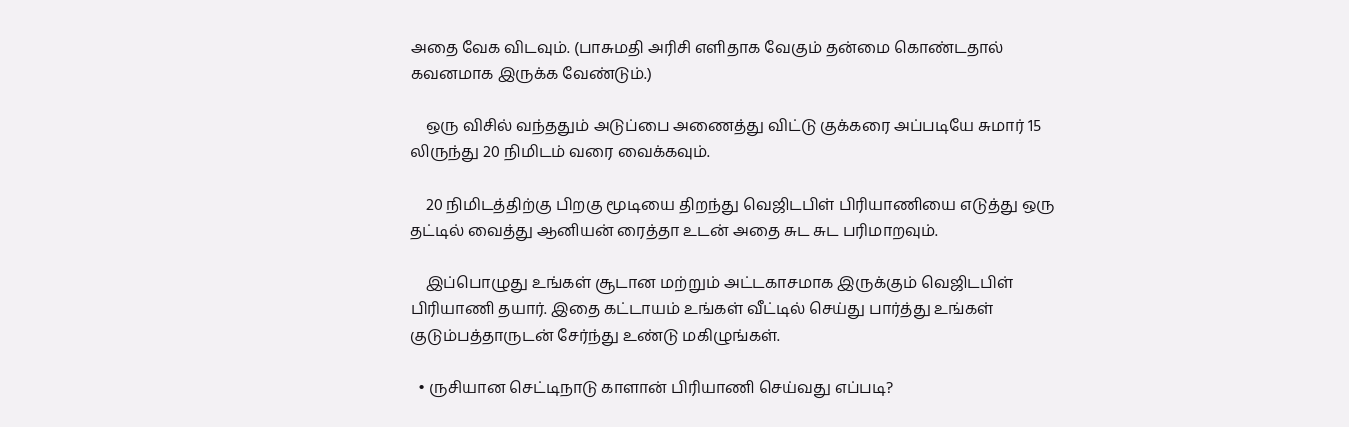அதை வேக விடவும். (பாசுமதி அரிசி எளிதாக வேகும் தன்மை கொண்டதால் கவனமாக இருக்க வேண்டும்.)

    ஒரு விசில் வந்ததும் அடுப்பை அணைத்து விட்டு குக்கரை அப்படியே சுமார் 15 லிருந்து 20 நிமிடம் வரை வைக்கவும்.

    20 நிமிடத்திற்கு பிறகு மூடியை திறந்து வெஜிடபிள் பிரியாணியை எடுத்து ஒரு தட்டில் வைத்து ஆனியன் ரைத்தா உடன் அதை சுட சுட பரிமாறவும்.

    இப்பொழுது உங்கள் சூடான மற்றும் அட்டகாசமாக இருக்கும் வெஜிடபிள் பிரியாணி தயார். இதை கட்டாயம் உங்கள் வீட்டில் செய்து பார்த்து உங்கள் குடும்பத்தாருடன் சேர்ந்து உண்டு மகிழுங்கள்.

  • ருசியான செட்டிநாடு காளான் பிரியாணி செய்வது எப்படி?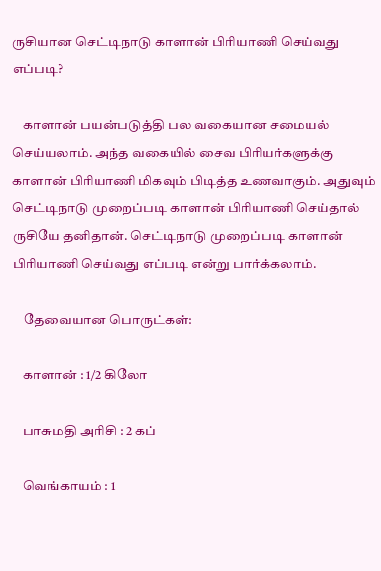ருசியான செட்டிநாடு காளான் பிரியாணி செய்வது எப்படி?

    காளான் பயன்படுத்தி பல வகையான சமையல் செய்யலாம். அந்த வகையில் சைவ பிரியர்களுக்கு காளான் பிரியாணி மிகவும் பிடித்த உணவாகும். அதுவும் செட்டிநாடு முறைப்படி காளான் பிரியாணி செய்தால் ருசியே தனிதான். செட்டிநாடு முறைப்படி காளான் பிரியாணி செய்வது எப்படி என்று பார்க்கலாம்.

    தேவையான பொருட்கள்:

    காளான் : 1/2 கிலோ

    பாசுமதி அரிசி : 2 கப்

    வெங்காயம் : 1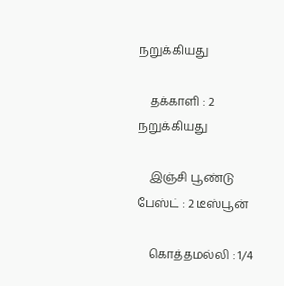நறுக்கியது

    தக்காளி : 2 நறுக்கியது

    இஞ்சி பூண்டு பேஸ்ட் : 2 டீஸ்பூன்

    கொத்தமல்லி : 1/4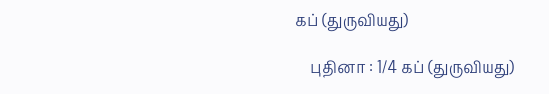கப் (துருவியது)

    புதினா : 1/4 கப் (துருவியது)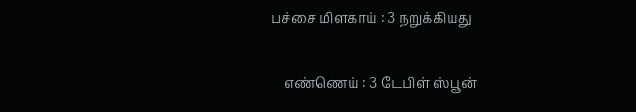பச்சை மிளகாய் : 3 நறுக்கியது

    எண்ணெய் : 3 டேபிள் ஸ்பூன்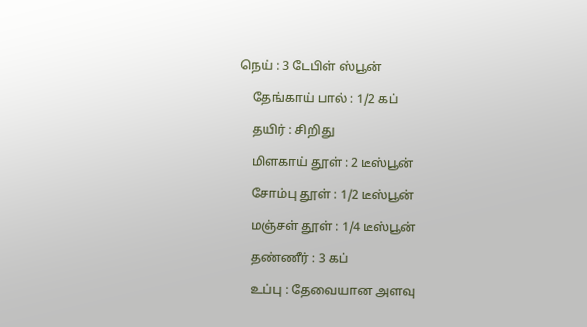நெய் : 3 டேபிள் ஸ்பூன்

    தேங்காய் பால் : 1/2 கப்

    தயிர் : சிறிது

    மிளகாய் தூள் : 2 டீஸ்பூன்

    சோம்பு தூள் : 1/2 டீஸ்பூன்

    மஞ்சள் தூள் : 1/4 டீஸ்பூன்

    தண்ணீர் : 3 கப்

    உப்பு : தேவையான அளவு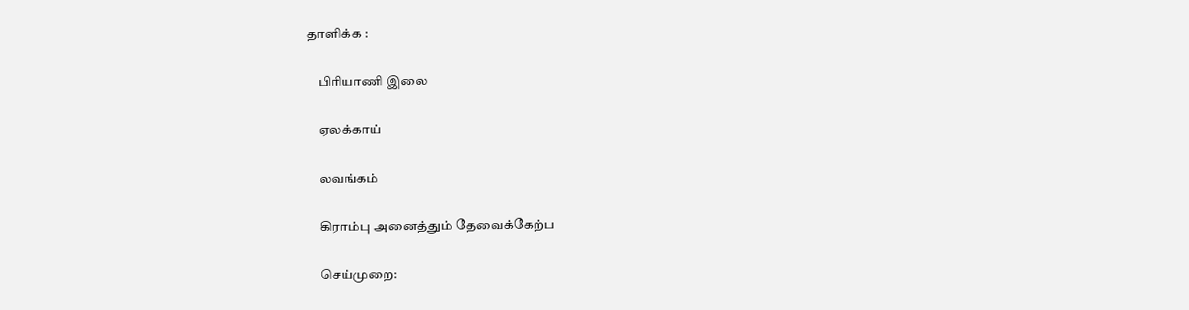தாளிக்க :

    பிரியாணி இலை

    ஏலக்காய்

    லவங்கம்

    கிராம்பு அனைத்தும் தேவைக்கேற்ப

    செய்முறை: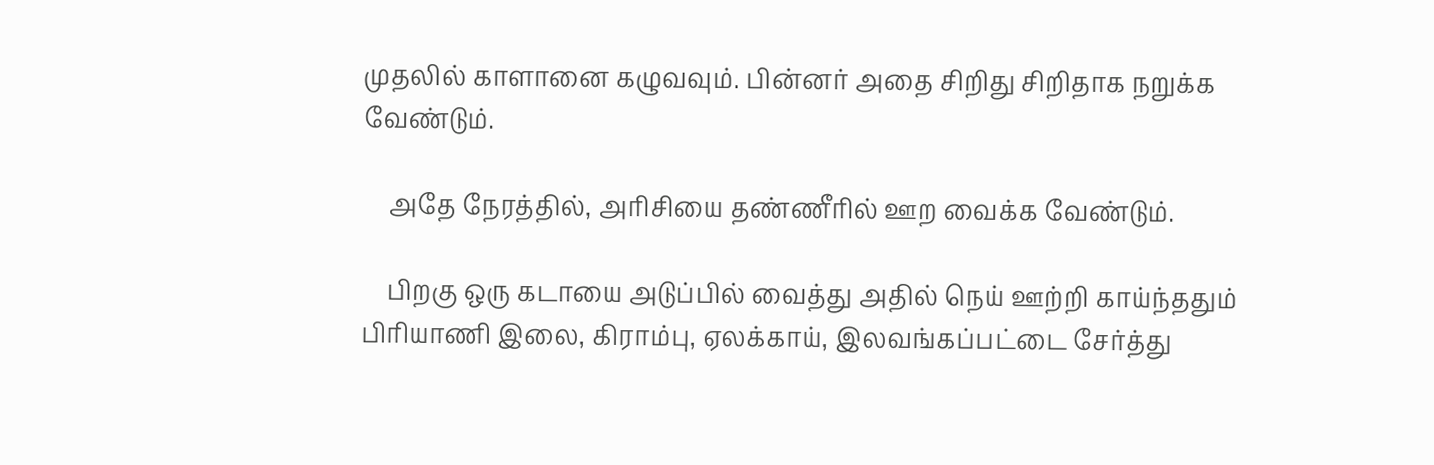முதலில் காளானை கழுவவும். பின்னர் அதை சிறிது சிறிதாக நறுக்க வேண்டும்.

    அதே நேரத்தில், அரிசியை தண்ணீரில் ஊற வைக்க வேண்டும்.

    பிறகு ஒரு கடாயை அடுப்பில் வைத்து அதில் நெய் ஊற்றி காய்ந்ததும் பிரியாணி இலை, கிராம்பு, ஏலக்காய், இலவங்கப்பட்டை சேர்த்து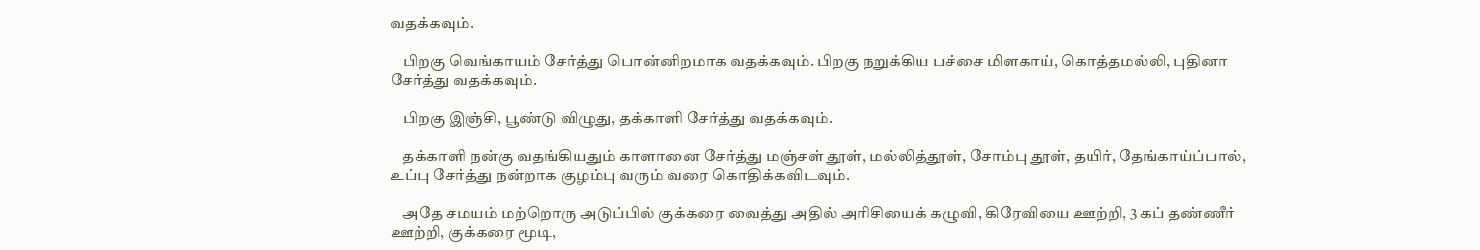வதக்கவும்.

    பிறகு வெங்காயம் சேர்த்து பொன்னிறமாக வதக்கவும். பிறகு நறுக்கிய பச்சை மிளகாய், கொத்தமல்லி, புதினா சேர்த்து வதக்கவும்.

    பிறகு இஞ்சி, பூண்டு விழுது, தக்காளி சேர்த்து வதக்கவும்.

    தக்காளி நன்கு வதங்கியதும் காளானை சேர்த்து மஞ்சள் தூள், மல்லித்தூள், சோம்பு தூள், தயிர், தேங்காய்ப்பால், உப்பு சேர்த்து நன்றாக குழம்பு வரும் வரை கொதிக்கவிடவும்.

    அதே சமயம் மற்றொரு அடுப்பில் குக்கரை வைத்து அதில் அரிசியைக் கழுவி, கிரேவியை ஊற்றி, 3 கப் தண்ணீர் ஊற்றி, குக்கரை மூடி,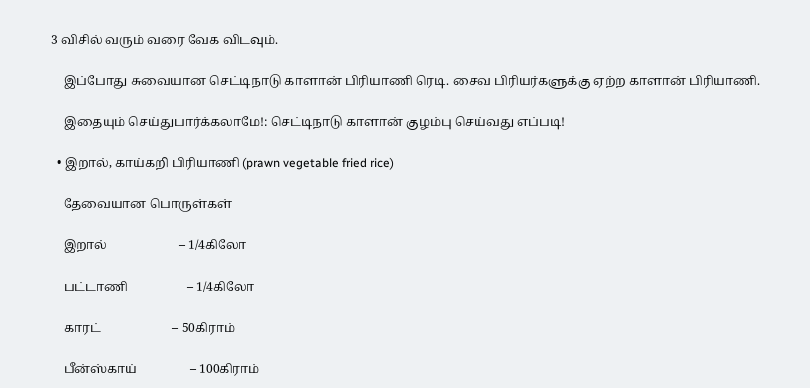3 விசில் வரும் வரை வேக விடவும்.

    இப்போது சுவையான செட்டிநாடு காளான் பிரியாணி ரெடி. சைவ பிரியர்களுக்கு ஏற்ற காளான் பிரியாணி.

    இதையும் செய்துபார்க்கலாமே!: செட்டிநாடு காளான் குழம்பு செய்வது எப்படி!

  • இறால், காய்கறி பிரியாணி (prawn vegetable fried rice)

    தேவையான பொருள்கள்

    இறால்                       – 1/4கிலோ

    பட்டாணி                   – 1/4கிலோ

    காரட்                       – 50கிராம்

    பீன்ஸ்காய்                 – 100கிராம்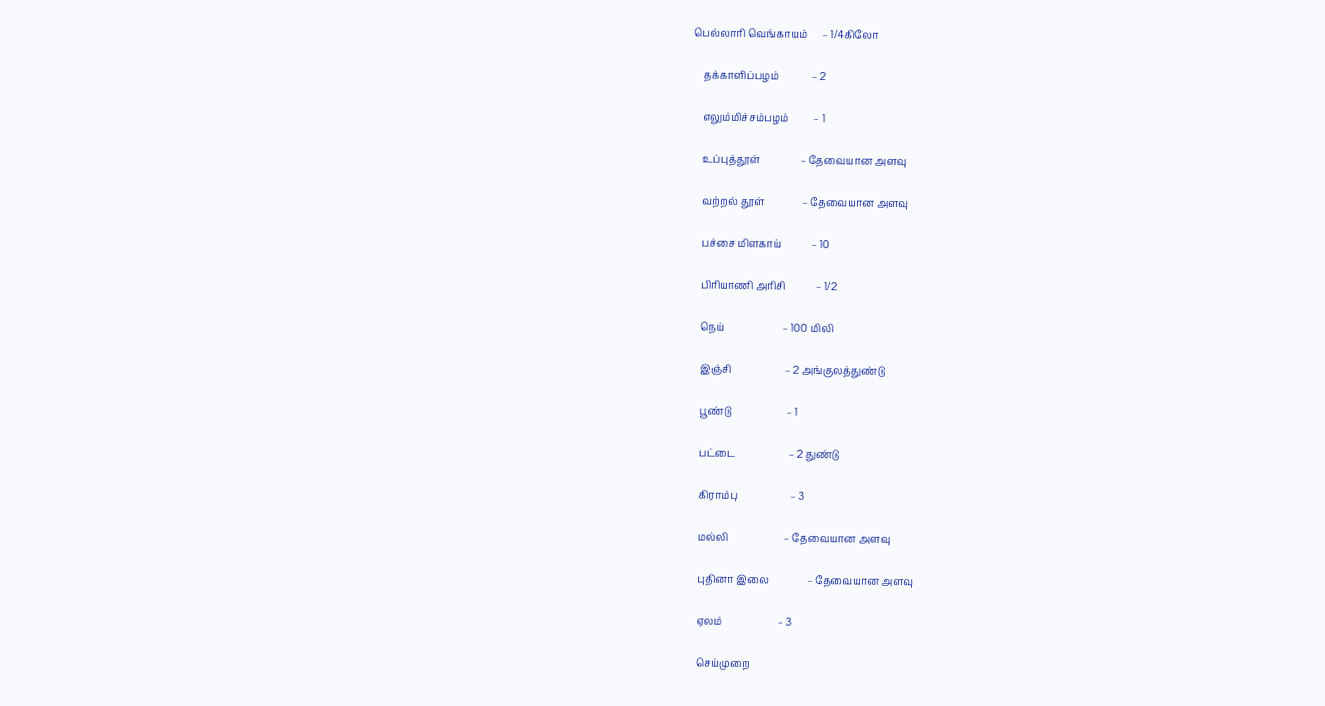பெல்லாரி வெங்காயம்      – 1/4கிலோ

    தக்காளிப்பழம்             – 2

    எலும்மிச்சம்பழம்          – 1

    உப்புத்தூள்                – தேவையான அளவு

    வற்றல் தூள்               – தேவையான அளவு

    பச்சை மிளகாய்            – 10

    பிரியாணி அரிசி            – 1/2

    நெய்                       – 100 மிலி

    இஞ்சி                     – 2 அங்குலத்துண்டு

    பூண்டு                      – 1

    பட்டை                     – 2 துண்டு

    கிராம்பு                     – 3

    மல்லி                      – தேவையான அளவு

    புதினா இலை               – தேவையான அளவு

    ஏலம்                      – 3

    செய்முறை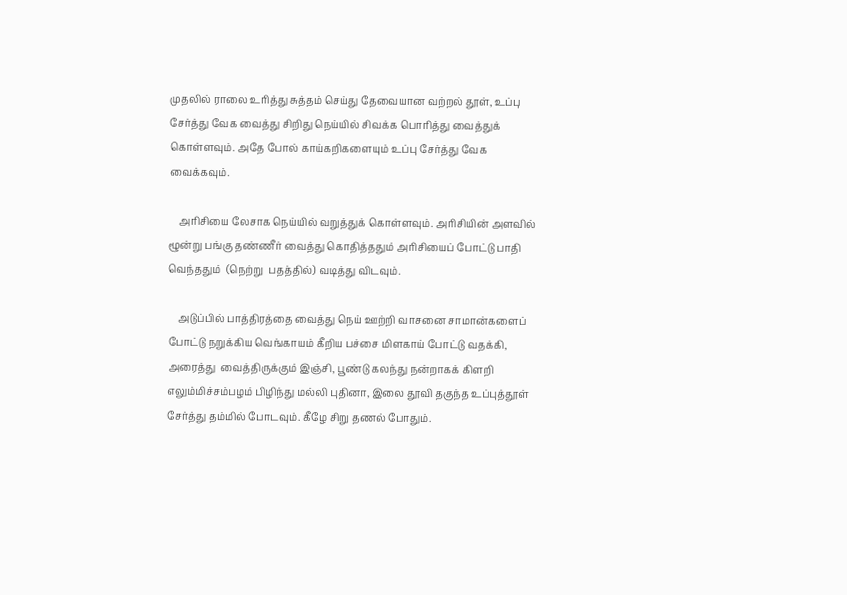முதலில் ராலை உரித்து சுத்தம் செய்து தேவையான வற்றல் தூள், உப்பு சேர்த்து வேக வைத்து சிறிது நெய்யில் சிவக்க பொரித்து வைத்துக் கொள்ளவும். அதே போல் காய்கறிகளையும் உப்பு சேர்த்து வேக வைக்கவும்.

    அரிசியை லேசாக நெய்யில் வறுத்துக் கொள்ளவும். அரிசியின் அளவில் ழூன்று பங்கு தண்ணீர் வைத்து கொதித்ததும் அரிசியைப் போட்டு பாதி வெந்ததும்  (நெற்று  பதத்தில்) வடித்து விடவும்.

    அடுப்பில் பாத்திரத்தை வைத்து நெய் ஊற்றி வாசனை சாமான்களைப் போட்டு நறுக்கிய வெங்காயம் கீறிய பச்சை மிளகாய் போட்டு வதக்கி, அரைத்து  வைத்திருக்கும் இஞ்சி, பூண்டு கல‌ந்து நன்றாகக் கிளறி எலும்மிச்சம்பழம் பிழிந்து மல்லி புதினா, இலை தூவி தகுந்த உப்புத்தூள் சேர்த்து தம்மில் போடவும். கீழே சிறு தணல் போதும்.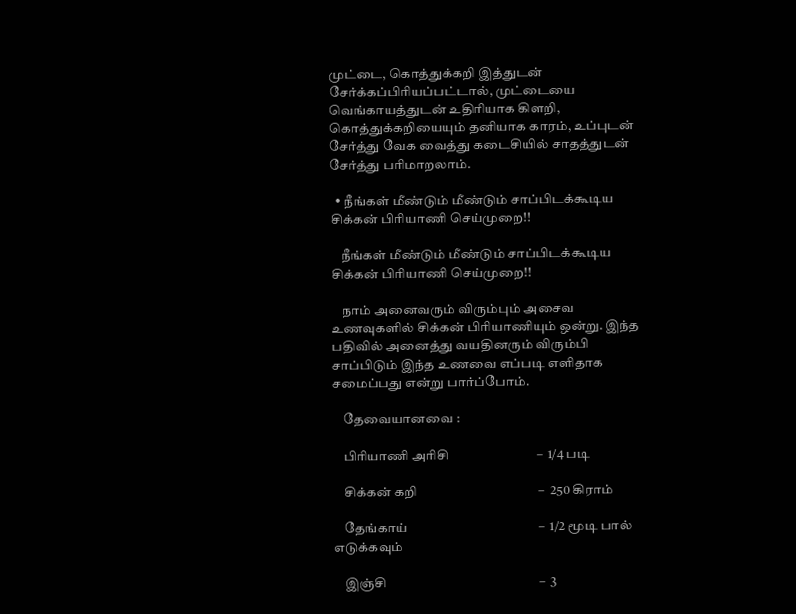முட்டை, கொத்துக்கறி இத்துடன் சேர்க்கப்பிரியப்பட்டால், முட்டையை வெங்காயத்துடன் உதிரியாக கிளறி, கொத்துக்கறியையும் தனியாக காரம், உப்புடன் சேர்த்து வேக வைத்து கடைசியில் சாதத்துடன் சேர்த்து பரிமாறலாம்.

  • நீங்கள் மீண்டும் மீண்டும் சாப்பிடக்கூடிய சிக்கன் பிரியாணி செய்முறை!!

    நீங்கள் மீண்டும் மீண்டும் சாப்பிடக்கூடிய சிக்கன் பிரியாணி செய்முறை!!

    நாம் அனைவரும் விரும்பும் அசைவ உணவுகளில் சிக்கன் பிரியாணியும் ஒன்று. இந்த பதிவில் அனைத்து வயதினரும் விரும்பி சாப்பிடும் இந்த உணவை எப்படி எளிதாக சமைப்பது என்று பார்ப்போம்.

    தேவையானவை :

    பிரியாணி அரிசி                            –  1/4 படி

    சிக்கன் கறி                                       –  250 கிராம்

    தேங்காய்                                          –  1/2 மூடி பால் எடுக்கவும்

    இஞ்சி                                                 –  3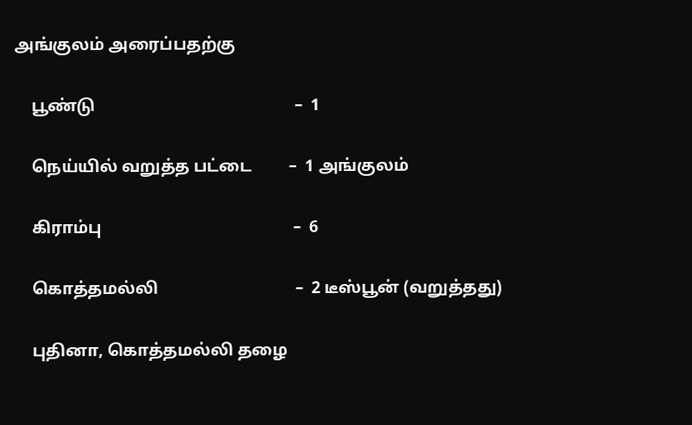அங்குலம் அரைப்பதற்கு

    பூண்டு                                                –  1

    நெய்யில் வறுத்த பட்டை         –  1 அங்குலம்

    கிராம்பு                                              –  6

    கொத்தமல்லி                                 –  2 டீஸ்பூன் (வறுத்தது)

    புதினா, கொத்தமல்லி தழை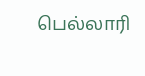பெல்லாரி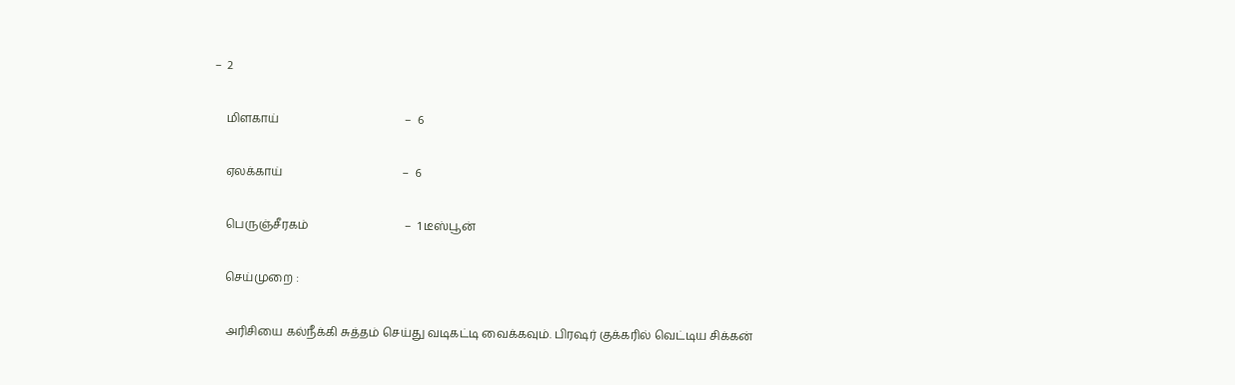–  2

    மிளகாய்                                           –  6

    ஏலக்காய்                                         –  6

    பெருஞ்சீரகம்                                 –  1 டீஸ்பூன்

    செய்முறை :

    அரிசியை கல்நீக்கி சுத்தம் செய்து வடிகட்டி வைக்கவும். பிரஷர் குக்கரில் வெட்டிய சிக்கன்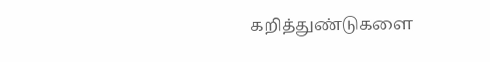கறித்துண்டுகளை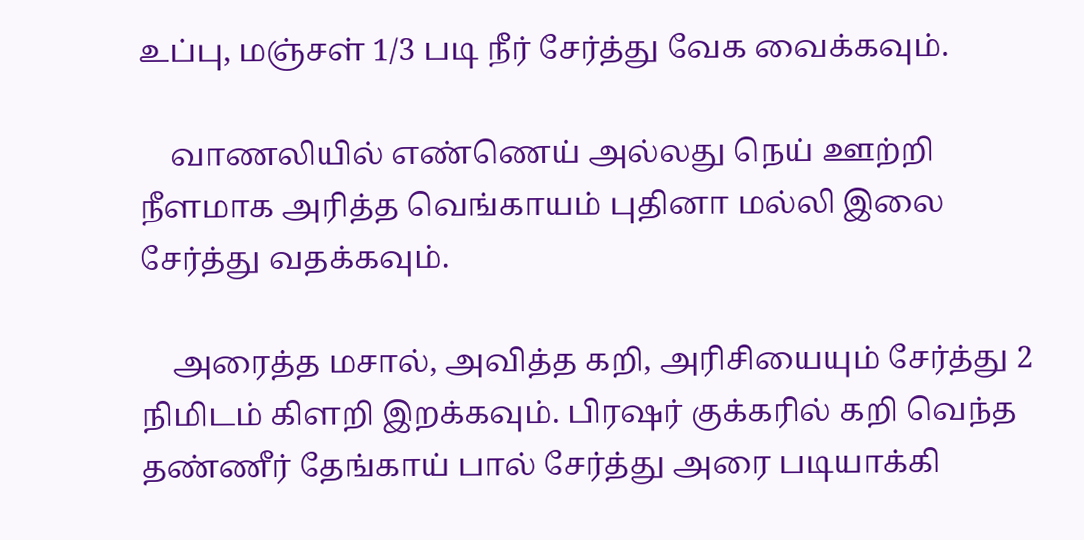உப்பு, மஞ்சள் 1/3 படி நீர் சேர்த்து வேக வைக்கவும்.

    வாணலியில் எண்ணெய் அல்லது நெய் ஊற்றி நீளமாக அரித்த வெங்காயம் புதினா மல்லி இலை சேர்த்து வதக்கவும்.

    அரைத்த மசால், அவித்த கறி, அரிசியையும் சேர்த்து 2 நிமிடம் கிளறி இறக்கவும். பிரஷர் குக்கரில் கறி வெந்த தண்ணீர் தேங்காய் பால் சேர்த்து அரை படியாக்கி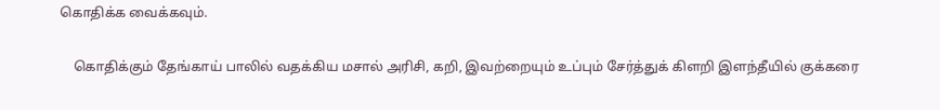கொதிக்க வைக்கவும்.

    கொதிக்கும் தேங்காய் பாலில் வதக்கிய மசால் அரிசி, கறி, இவற்றையும் உப்பும் சேர்த்துக் கிளறி இளந்தீயில் குக்கரை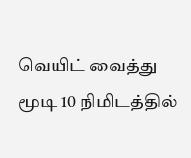வெயிட் வைத்து மூடி 10 நிமிடத்தில்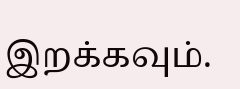இறக்கவும்.